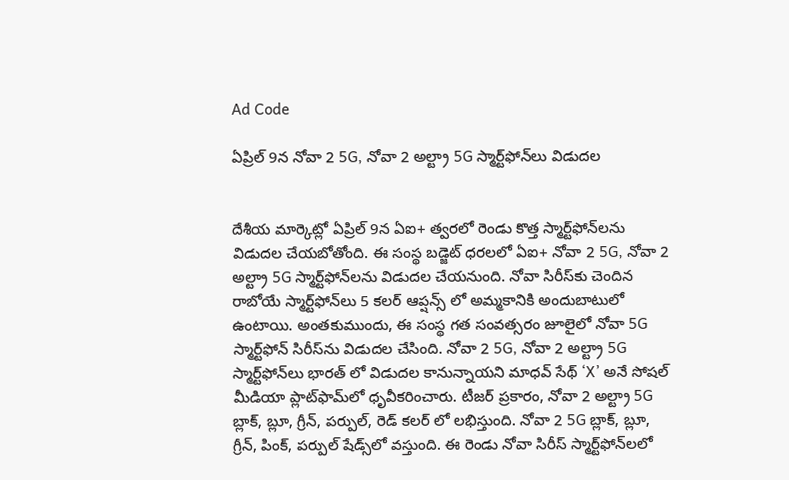Ad Code

ఏప్రిల్ 9న నోవా 2 5G, నోవా 2 అల్ట్రా 5G స్మార్ట్‌ఫోన్‌లు విడుదల


దేశీయ మార్కెట్లో ఏప్రిల్ 9న ఏఐ+ త్వరలో రెండు కొత్త స్మార్ట్‌ఫోన్‌లను విడుదల చేయబోతోంది. ఈ సంస్థ బడ్జెట్ ధరలలో ఏఐ+ నోవా 2 5G, నోవా 2 అల్ట్రా 5G స్మార్ట్‌ఫోన్‌లను విడుదల చేయనుంది. నోవా సిరీస్‌కు చెందిన రాబోయే స్మార్ట్‌ఫోన్‌లు 5 కలర్ ఆప్షన్స్ లో అమ్మకానికి అందుబాటులో ఉంటాయి. అంతకుముందు, ఈ సంస్థ గత సంవత్సరం జూలైలో నోవా 5G స్మార్ట్‌ఫోన్ సిరీస్‌ను విడుదల చేసింది. నోవా 2 5G, నోవా 2 అల్ట్రా 5G స్మార్ట్‌ఫోన్‌లు భారత్ లో విడుదల కానున్నాయని మాధవ్ సేథ్ ‘X’ అనే సోషల్ మీడియా ప్లాట్‌ఫామ్‌లో ధృవీకరించారు. టీజర్ ప్రకారం, నోవా 2 అల్ట్రా 5G బ్లాక్, బ్లూ, గ్రీన్, పర్పుల్, రెడ్ కలర్ లో లభిస్తుంది. నోవా 2 5G బ్లాక్, బ్లూ, గ్రీన్, పింక్, పర్పుల్ షేడ్స్‌లో వస్తుంది. ఈ రెండు నోవా సిరీస్ స్మార్ట్‌ఫోన్‌లలో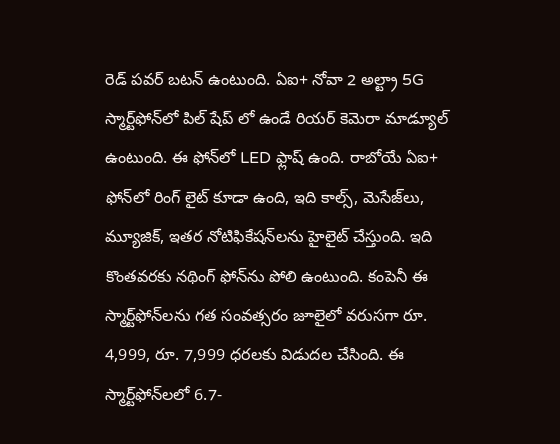రెడ్ పవర్ బటన్ ఉంటుంది. ఏఐ+ నోవా 2 అల్ట్రా 5G స్మార్ట్‌ఫోన్‌లో పిల్ షేప్ లో ఉండే రియర్ కెమెరా మాడ్యూల్ ఉంటుంది. ఈ ఫోన్‌లో LED ఫ్లాష్ ఉంది. రాబోయే ఏఐ+ ఫోన్‌లో రింగ్ లైట్ కూడా ఉంది, ఇది కాల్స్, మెసేజ్‌లు, మ్యూజిక్, ఇతర నోటిఫికేషన్‌లను హైలైట్ చేస్తుంది. ఇది కొంతవరకు నథింగ్ ఫోన్‌ను పోలి ఉంటుంది. కంపెనీ ఈ స్మార్ట్‌ఫోన్‌లను గత సంవత్సరం జూలైలో వరుసగా రూ. 4,999, రూ. 7,999 ధరలకు విడుదల చేసింది. ఈ స్మార్ట్‌ఫోన్‌లలో 6.7-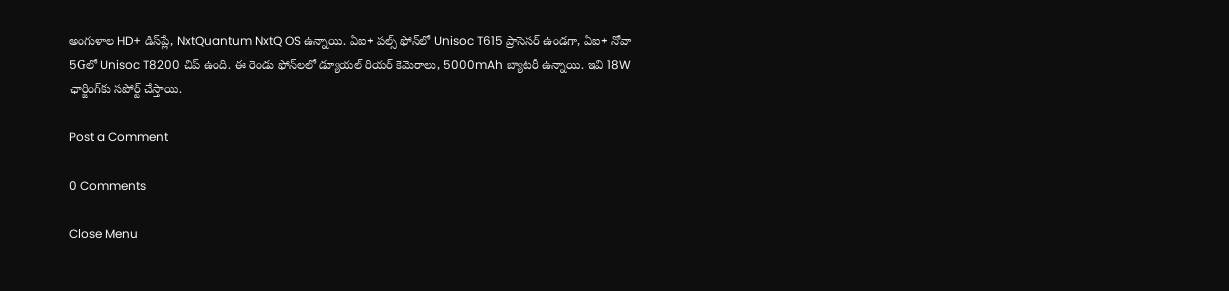అంగుళాల HD+ డిస్‌ప్లే, NxtQuantum NxtQ OS ఉన్నాయి. ఏఐ+ పల్స్ ఫోన్‌లో Unisoc T615 ప్రాసెసర్ ఉండగా, ఏఐ+ నోవా 5Gలో Unisoc T8200 చిప్ ఉంది. ఈ రెండు ఫోన్‌లలో డ్యూయల్ రియర్ కెమెరాలు, 5000mAh బ్యాటరీ ఉన్నాయి. ఇవి 18W ఛార్జింగ్‌కు సపోర్ట్ చేస్తాయి.

Post a Comment

0 Comments

Close Menu